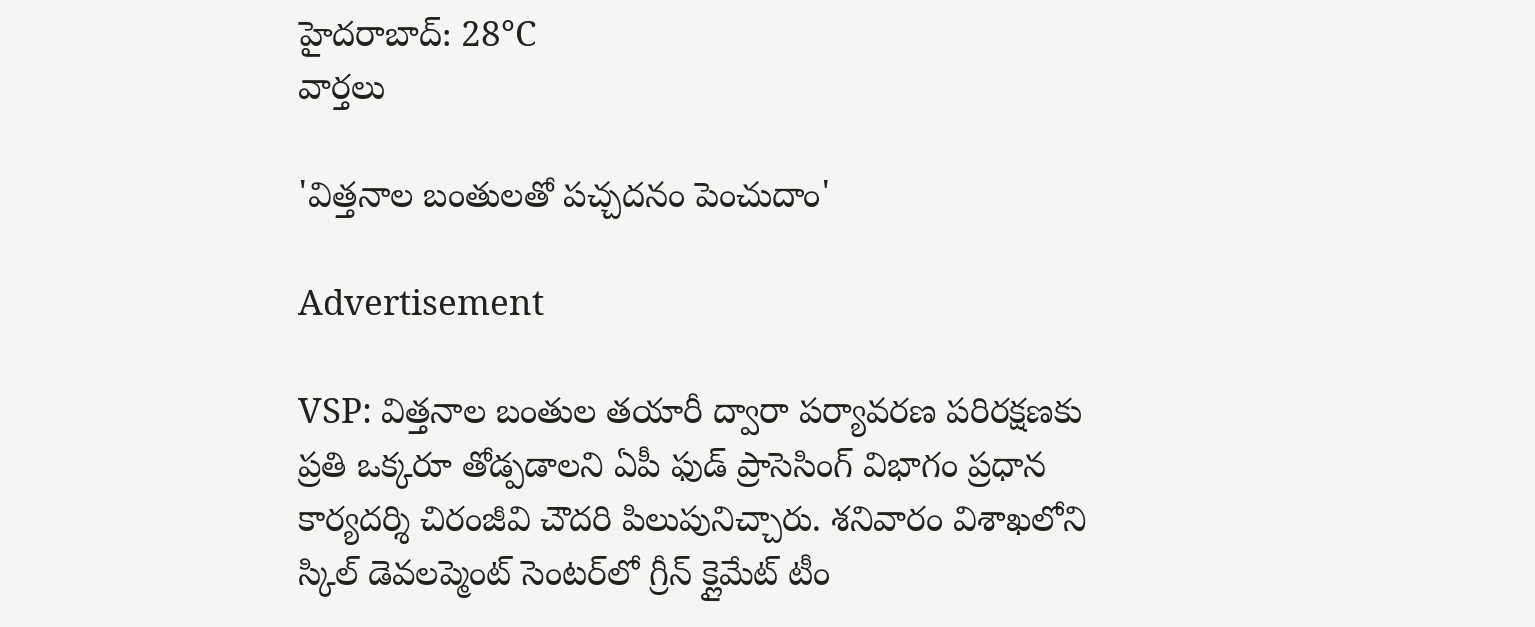హైదరాబాద్: 28°C
వార్తలు

'విత్తనాల బంతులతో పచ్చదనం పెంచుదాం'

Advertisement

VSP: విత్తనాల బంతుల తయారీ ద్వారా పర్యావరణ పరిరక్షణకు ప్రతి ఒక్కరూ తోడ్పడాలని ఏపీ ఫుడ్ ప్రాసెసింగ్ విభాగం ప్రధాన కార్యదర్శి చిరంజీవి చౌదరి పిలుపునిచ్చారు. శనివారం విశాఖలోని స్కిల్ డెవలప్మెంట్ సెంటర్‌లో గ్రీన్ క్లైమేట్ టీం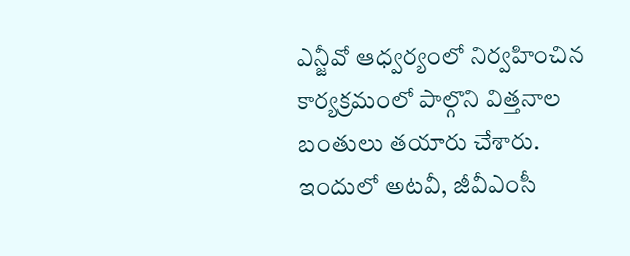ఎన్జీవో ఆధ్వర్యంలో నిర్వహించిన కార్యక్రమంలో పాల్గొని విత్తనాల బంతులు తయారు చేశారు. ఇందులో అటవీ, జీవీఎంసీ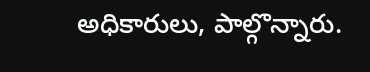అధికారులు, పాల్గొన్నారు.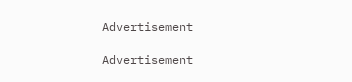Advertisement

Advertisement